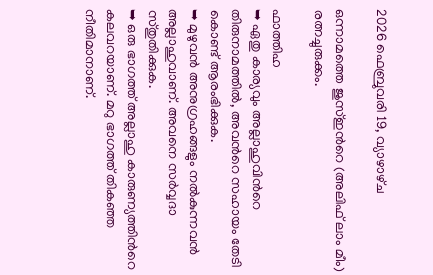2026 ഫെബ്രുവരി 19, വ്യാഴാഴ്‌ച

ഒന്നാമത്തെ ജുസ്ഇന്‍റെ (അലിഫ് ലാം മീം) രത്നച്ചുരുക്കം.

ഫാത്തിഹ
➥ ഏതു കാര്യവും അല്ലാഹുവിന്‍റെ തിരുനാമത്തില്‍, അവന്‍റെ സഹായം തേടി കൊണ്ട് ആരംഭിക്കുക.
➥ മുഴുവന്‍ അനുഗ്രഹങ്ങളും നല്‍കുന്നവന്‍ അല്ലാഹുവാണ്. അവനെ സര്‍വ്വദാ സ്തുതിക്കുക.
➥ ഒരു ഭാഗത്ത് അല്ലാഹു കാരുണ്യത്തിന്‍റെ കലവറയാണ്. മറു ഭാഗത്ത് തികഞ്ഞ നീതിമാനാണ്.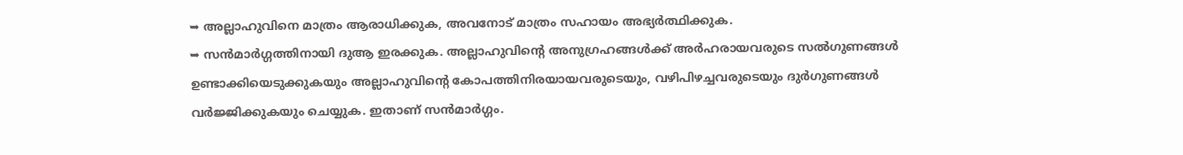➥ അല്ലാഹുവിനെ മാത്രം ആരാധിക്കുക, അവനോട് മാത്രം സഹായം അഭ്യര്‍ത്ഥിക്കുക.
➥ സന്‍മാര്‍ഗ്ഗത്തിനായി ദുആ ഇരക്കുക. അല്ലാഹുവിന്‍റെ അനുഗ്രഹങ്ങള്‍ക്ക് അര്‍ഹരായവരുടെ സല്‍ഗുണങ്ങള്‍ ഉണ്ടാക്കിയെടുക്കുകയും അല്ലാഹുവിന്‍റെ കോപത്തിനിരയായവരുടെയും, വഴിപിഴച്ചവരുടെയും ദുര്‍ഗുണങ്ങള്‍ വര്‍ജ്ജിക്കുകയും ചെയ്യുക. ഇതാണ് സന്‍മാര്‍ഗ്ഗം.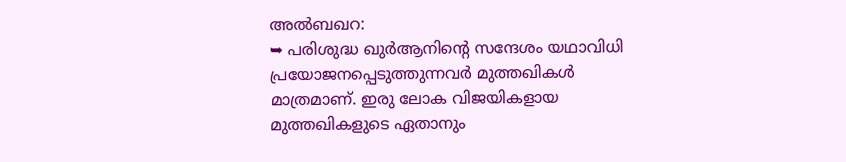അൽബഖറ:
➥ പരിശുദ്ധ ഖുര്‍ആനിന്‍റെ സന്ദേശം യഥാവിധി പ്രയോജനപ്പെടുത്തുന്നവര്‍ മുത്തഖികള്‍ മാത്രമാണ്. ഇരു ലോക വിജയികളായ മുത്തഖികളുടെ ഏതാനും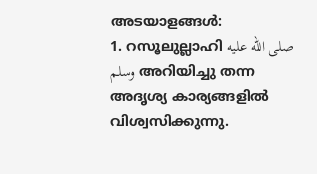അടയാളങ്ങൾ:
1. റസൂലുല്ലാഹി صلى الله عليه وسلم അറിയിച്ചു തന്ന അദൃശ്യ കാര്യങ്ങളില്‍ വിശ്വസിക്കുന്നു.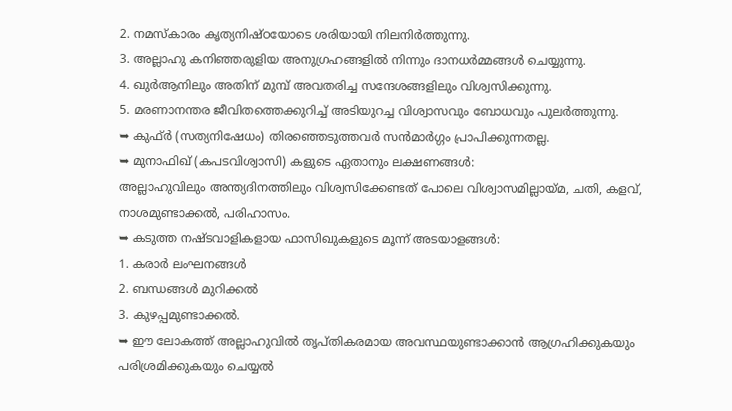2. നമസ്കാരം കൃത്യനിഷ്ഠയോടെ ശരിയായി നിലനിര്‍ത്തുന്നു.
3. അല്ലാഹു കനിഞ്ഞരുളിയ അനുഗ്രഹങ്ങളില്‍ നിന്നും ദാനധര്‍മ്മങ്ങള്‍ ചെയ്യുന്നു.
4. ഖുര്‍ആനിലും അതിന് മുമ്പ് അവതരിച്ച സന്ദേശങ്ങളിലും വിശ്വസിക്കുന്നു.
5. മരണാനന്തര ജീവിതത്തെക്കുറിച്ച് അടിയുറച്ച വിശ്വാസവും ബോധവും പുലര്‍ത്തുന്നു.
➥ കുഫ്ര്‍ (സത്യനിഷേധം) തിരഞ്ഞെടുത്തവര്‍ സന്‍മാര്‍ഗ്ഗം പ്രാപിക്കുന്നതല്ല.
➥ മുനാഫിഖ് (കപടവിശ്വാസി) കളുടെ ഏതാനും ലക്ഷണങ്ങള്‍:
അല്ലാഹുവിലും അന്ത്യദിനത്തിലും വിശ്വസിക്കേണ്ടത് പോലെ വിശ്വാസമില്ലായ്മ, ചതി, കളവ്, നാശമുണ്ടാക്കല്‍, പരിഹാസം.
➥ കടുത്ത നഷ്ടവാളികളായ ഫാസിഖുകളുടെ മൂന്ന് അടയാളങ്ങള്‍:
1. കരാര്‍ ലംഘനങ്ങള്‍
2. ബന്ധങ്ങള്‍ മുറിക്കല്‍
3. കുഴപ്പമുണ്ടാക്കല്‍.
➥ ഈ ലോകത്ത് അല്ലാഹുവില്‍ തൃപ്തികരമായ അവസ്ഥയുണ്ടാക്കാന്‍ ആഗ്രഹിക്കുകയും പരിശ്രമിക്കുകയും ചെയ്യല്‍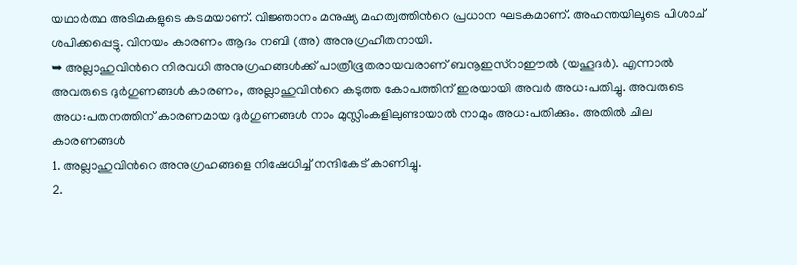യഥാര്‍ത്ഥ അടിമകളുടെ കടമയാണ്. വിജ്ഞാനം മനുഷ്യ മഹത്വത്തിന്‍റെ പ്രധാന ഘടകമാണ്. അഹന്തയിലൂടെ പിശാച് ശപിക്കപ്പെട്ടു. വിനയം കാരണം ആദം നബി (അ) അനുഗ്രഹീതനായി.
➥ അല്ലാഹുവിന്‍റെ നിരവധി അനുഗ്രഹങ്ങള്‍ക്ക് പാത്രീഭൂതരായവരാണ് ബനൂഇസ്റാഈല്‍ (യഹൂദര്‍). എന്നാല്‍ അവരുടെ ദുര്‍ഗുണങ്ങള്‍ കാരണം, അല്ലാഹുവിന്‍റെ കടുത്ത കോപത്തിന് ഇരയായി അവര്‍ അധ:പതിച്ചു. അവരുടെ അധ:പതനത്തിന് കാരണമായ ദുര്‍ഗുണങ്ങള്‍ നാം മുസ്ലിംകളിലുണ്ടായാല്‍ നാമും അധ:പതിക്കും. അതില്‍ ചില കാരണങ്ങള്‍
1. അല്ലാഹുവിന്‍റെ അനുഗ്രഹങ്ങളെ നിഷേധിച്ച് നന്ദികേട് കാണിച്ചു.
2.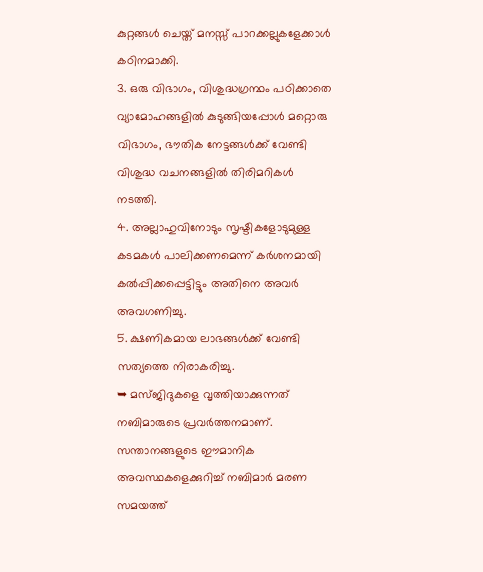കുറ്റങ്ങള്‍ ചെയ്ത് മനസ്സ് പാറക്കല്ലുകളേക്കാള്‍ കഠിനമാക്കി.
3. ഒരു വിഭാഗം, വിശുദ്ധഗ്രന്ഥം പഠിക്കാതെ വ്യാമോഹങ്ങളില്‍ കുടുങ്ങിയപ്പോള്‍ മറ്റൊരു വിഭാഗം, ഭൗതിക നേട്ടങ്ങൾക്ക് വേണ്ടി വിശുദ്ധ വചനങ്ങളില്‍ തിരിമറികള്‍ നടത്തി.
4. അല്ലാഹുവിനോടും സൃഷ്ടികളോടുമുള്ള കടമകള്‍ പാലിക്കണമെന്ന് കര്‍ശനമായി കല്‍പ്പിക്കപ്പെട്ടിട്ടും അതിനെ അവര്‍ അവഗണിച്ചു.
5. ക്ഷണികമായ ലാഭങ്ങള്‍ക്ക് വേണ്ടി സത്യത്തെ നിരാകരിച്ചു.
➥ മസ്ജിദുകളെ വൃത്തിയാക്കുന്നത് നബിമാരുടെ പ്രവര്‍ത്തനമാണ്. സന്താനങ്ങളുടെ ഈമാനിക അവസ്ഥകളെക്കുറിച്ച് നബിമാര്‍ മരണ സമയത്ത്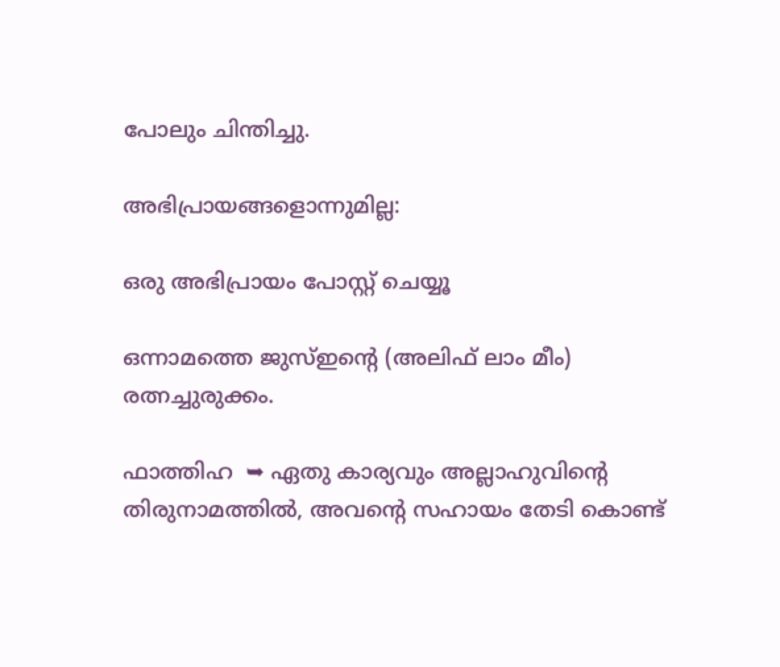പോലും ചിന്തിച്ചു.

അഭിപ്രായങ്ങളൊന്നുമില്ല:

ഒരു അഭിപ്രായം പോസ്റ്റ് ചെയ്യൂ

ഒന്നാമത്തെ ജുസ്ഇന്‍റെ (അലിഫ് ലാം മീം) രത്നച്ചുരുക്കം.

ഫാത്തിഹ  ➥ ഏതു കാര്യവും അല്ലാഹുവിന്‍റെ തിരുനാമത്തില്‍, അവന്‍റെ സഹായം തേടി കൊണ്ട്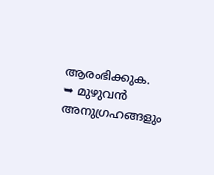ആരംഭിക്കുക.  ➥ മുഴുവന്‍ അനുഗ്രഹങ്ങളും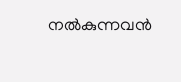നല്‍കുന്നവന്‍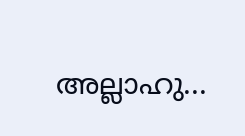അല്ലാഹു...